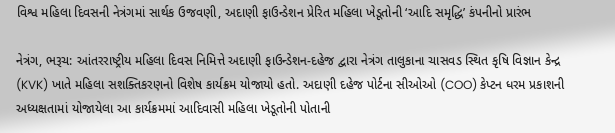વિશ્વ મહિલા દિવસની નેત્રંગમાં સાર્થક ઉજવણી, અદાણી ફાઉન્ડેશન પ્રેરિત મહિલા ખેડૂતોની ‘આદિ સમૃદ્ધિ’ કંપનીનો પ્રારંભ

નેત્રંગ, ભરૂચ: આંતરરાષ્ટ્રીય મહિલા દિવસ નિમિત્તે અદાણી ફાઉન્ડેશન-દહેજ દ્વારા નેત્રંગ તાલુકાના ચાસવડ સ્થિત કૃષિ વિજ્ઞાન કેન્દ્ર (KVK) ખાતે મહિલા સશક્તિકરણનો વિશેષ કાર્યક્રમ યોજાયો હતો. અદાણી દહેજ પોર્ટના સીઓઓ (COO) કેપ્ટન ધરમ પ્રકાશની અધ્યક્ષતામાં યોજાયેલા આ કાર્યક્રમમાં આદિવાસી મહિલા ખેડૂતોની પોતાની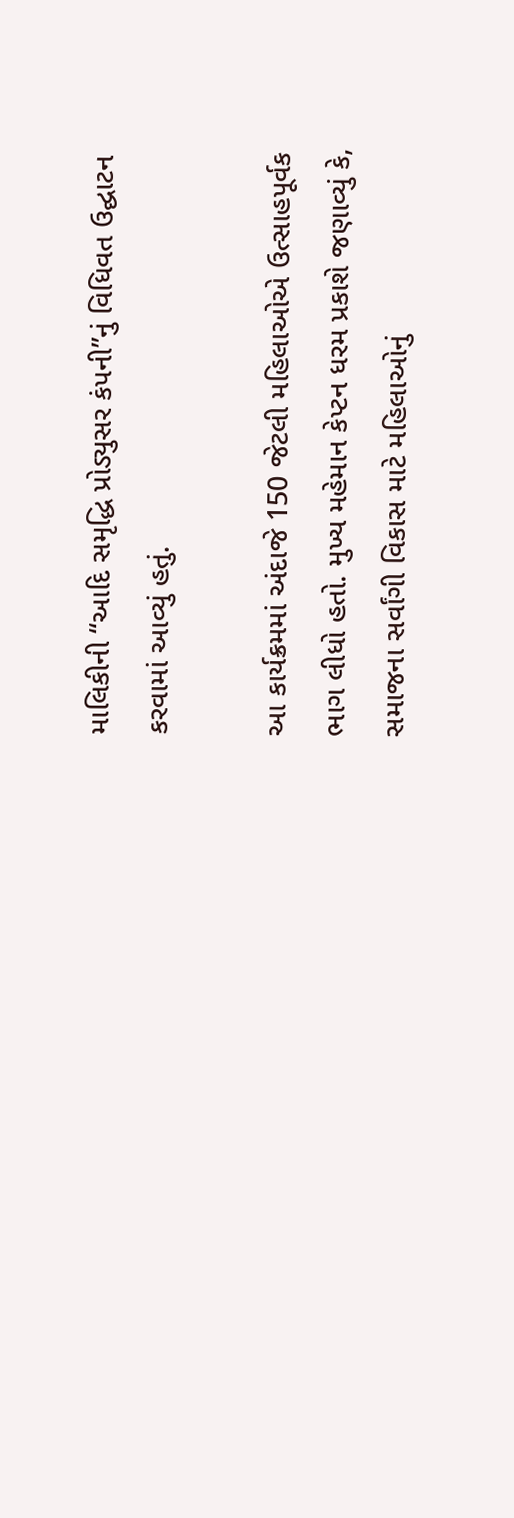માલિકીની “આદિ સમૃદ્ધિ પ્રોડ્યુસર કંપની”નું વિધિવત ઉદ્ઘાટન કરવામાં આવ્યું હતું.

આ કાર્યક્રમમાં અંદાજે 150 જેટલી મહિલાઓએ ઉત્સાહપૂર્વક ભાગ લીધો હતો. મુખ્ય મહેમાન કેપ્ટન ધરમ પ્રકાશે જણાવ્યું કે, સમાજના સર્વાંગી વિકાસ માટે મહિલાઓનું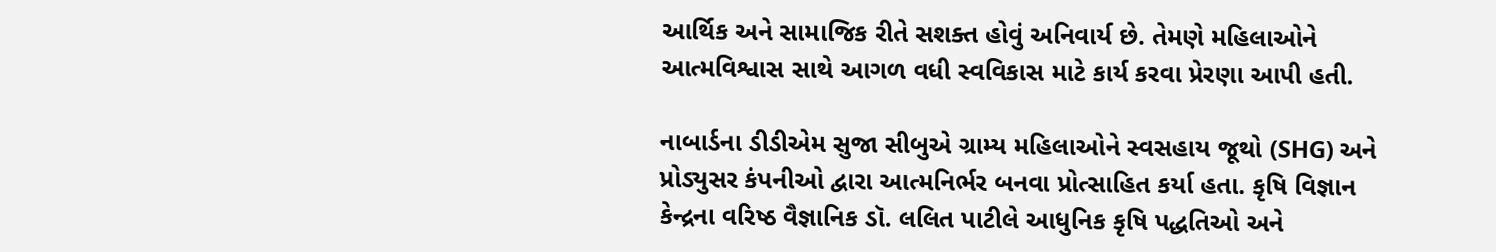આર્થિક અને સામાજિક રીતે સશક્ત હોવું અનિવાર્ય છે. તેમણે મહિલાઓને આત્મવિશ્વાસ સાથે આગળ વધી સ્વવિકાસ માટે કાર્ય કરવા પ્રેરણા આપી હતી.

નાબાર્ડના ડીડીએમ સુજા સીબુએ ગ્રામ્ય મહિલાઓને સ્વસહાય જૂથો (SHG) અને પ્રોડ્યુસર કંપનીઓ દ્વારા આત્મનિર્ભર બનવા પ્રોત્સાહિત કર્યા હતા. કૃષિ વિજ્ઞાન કેન્દ્રના વરિષ્ઠ વૈજ્ઞાનિક ડૉ. લલિત પાટીલે આધુનિક કૃષિ પદ્ધતિઓ અને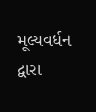મૂલ્યવર્ધન દ્વારા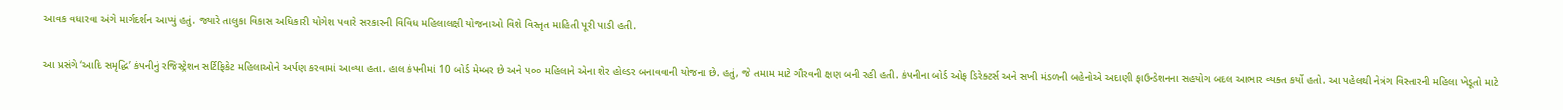આવક વધારવા અંગે માર્ગદર્શન આપ્યું હતું. જ્યારે તાલુકા વિકાસ અધિકારી યોગેશ પવારે સરકારની વિવિધ મહિલાલક્ષી યોજનાઓ વિશે વિસ્તૃત માહિતી પૂરી પાડી હતી.

આ પ્રસંગે ‘આદિ સમૃદ્ધિ’ કંપનીનું રજિસ્ટ્રેશન સર્ટિફિકેટ મહિલાઓને અર્પણ કરવામાં આવ્યા હતા. હાલ કંપનીમાં 10 બોર્ડ મેમ્બર છે અને ૫૦૦ મહિલાને એના શેર હોલ્ડર બનાવવાની યોજના છે. હતું, જે તમામ માટે ગૌરવની ક્ષણ બની રહી હતી. કંપનીના બોર્ડ ઓફ ડિરેક્ટર્સ અને સખી મંડળની બહેનોએ અદાણી ફાઉન્ડેશનના સહયોગ બદલ આભાર વ્યક્ત કર્યો હતો. આ પહેલથી નેત્રંગ વિસ્તારની મહિલા ખેડૂતો માટે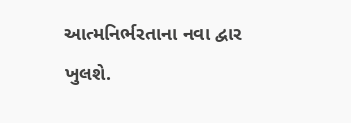આત્મનિર્ભરતાના નવા દ્વાર ખુલશે.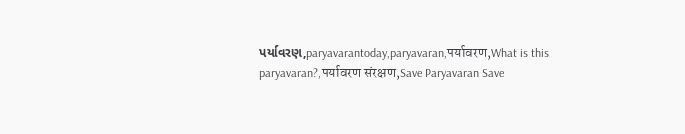પર્યાવરણ,paryavarantoday,paryavaran,पर्यावरण,What is this paryavaran?,पर्यावरण संरक्षण,Save Paryavaran Save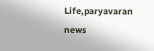Life,paryavaran news